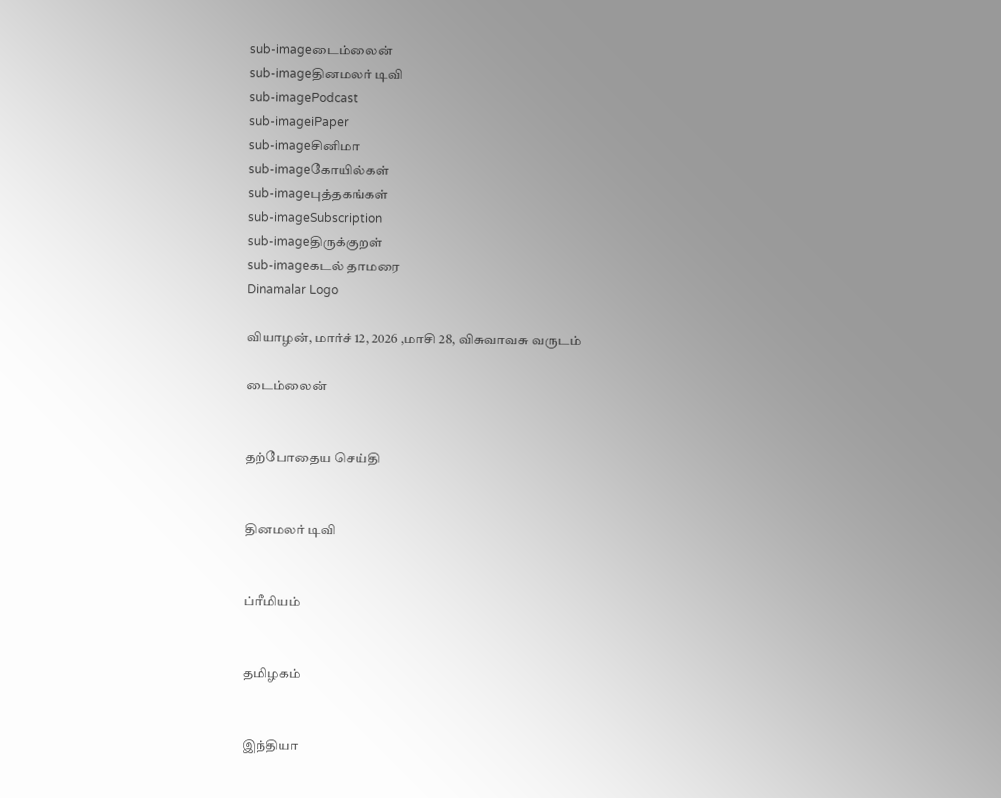sub-imageடைம்லைன்
sub-imageதினமலர் டிவி
sub-imagePodcast
sub-imageiPaper
sub-imageசினிமா
sub-imageகோயில்கள்
sub-imageபுத்தகங்கள்
sub-imageSubscription
sub-imageதிருக்குறள்
sub-imageகடல் தாமரை
Dinamalar Logo

வியாழன், மார்ச் 12, 2026 ,மாசி 28, விசுவாவசு வருடம்

டைம்லைன்


தற்போதைய செய்தி


தினமலர் டிவி


ப்ரீமியம்


தமிழகம்


இந்தியா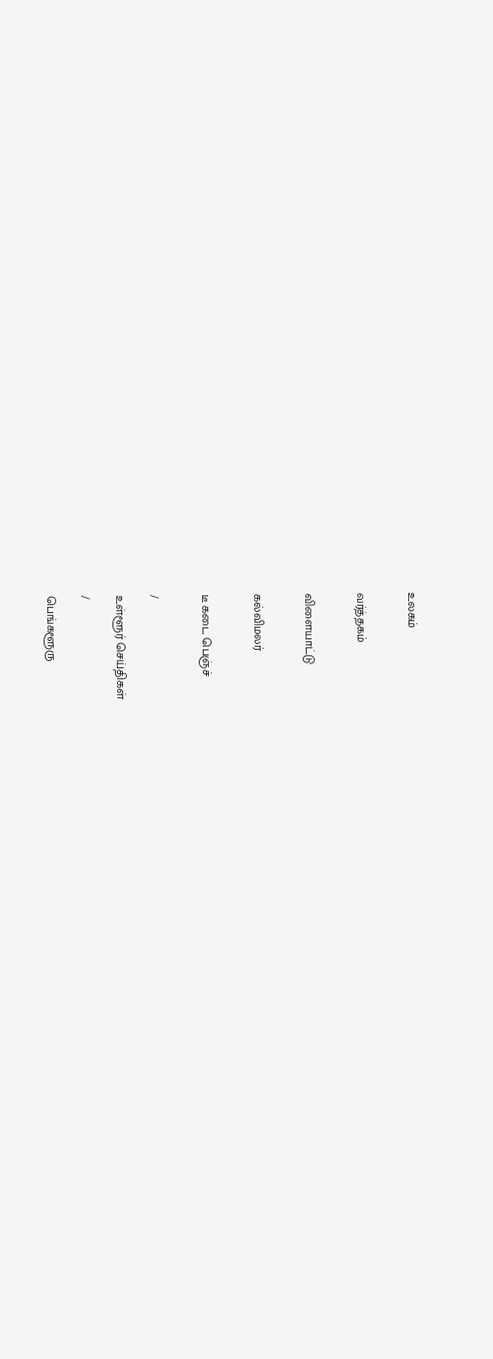உலகம்


வர்த்தகம்


விளையாட்டு


கல்விமலர்


டீ கடை பெஞ்ச்


/

உள்ளூர் செய்திகள்

/

பெங்களூரு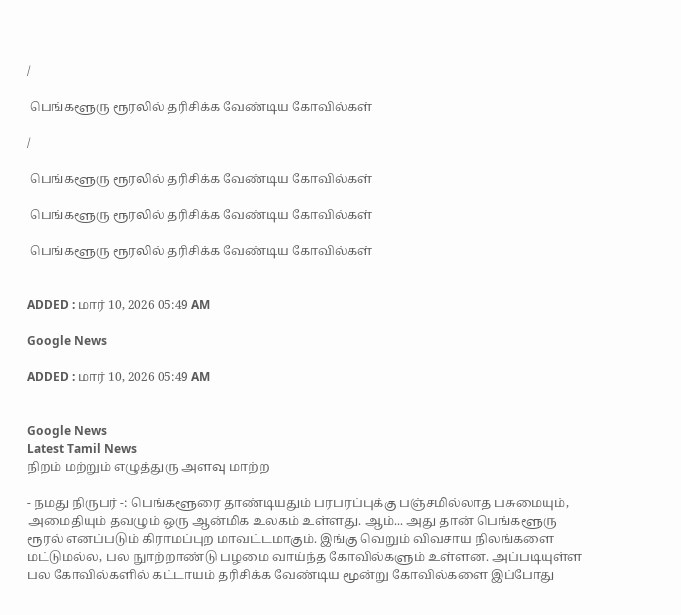/

 பெங்களூரு ரூரலில் தரிசிக்க வேண்டிய கோவில்கள்

/

 பெங்களூரு ரூரலில் தரிசிக்க வேண்டிய கோவில்கள்

 பெங்களூரு ரூரலில் தரிசிக்க வேண்டிய கோவில்கள்

 பெங்களூரு ரூரலில் தரிசிக்க வேண்டிய கோவில்கள்


ADDED : மார் 10, 2026 05:49 AM

Google News

ADDED : மார் 10, 2026 05:49 AM


Google News
Latest Tamil News
நிறம் மற்றும் எழுத்துரு அளவு மாற்ற

- நமது நிருபர் -: பெங்களூரை தாண்டியதும் பரபரப்புக்கு பஞ்சமில்லாத பசுமையும், அமைதியும் தவழும் ஒரு ஆன்மிக உலகம் உள்ளது. ஆம்... அது தான் பெங்களூரு ரூரல் எனப்படும் கிராமப்புற மாவட்டமாகும். இங்கு வெறும் விவசாய நிலங்களை மட்டுமல்ல, பல நுாற்றாண்டு பழமை வாய்ந்த கோவில்களும் உள்ளன. அப்படியுள்ள பல கோவில்களில் கட்டாயம் தரிசிக்க வேண்டிய மூன்று கோவில்களை இப்போது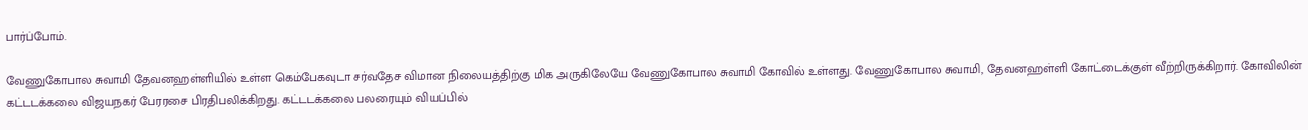பார்ப்போம்.

வேணுகோபால சுவாமி தேவனஹள்ளியில் உள்ள கெம்பேகவுடா சர்வதேச விமான நிலையத்திற்கு மிக அருகிலேயே வேணுகோபால சுவாமி கோவில் உள்ளது. வேணுகோபால சுவாமி, தேவனஹள்ளி கோட்டைக்குள் வீற்றிருக்கிறார். கோவிலின் கட்டடக்கலை விஜயநகர் பேரரசை பிரதிபலிக்கிறது. கட்டடக்கலை பலரையும் வியப்பில்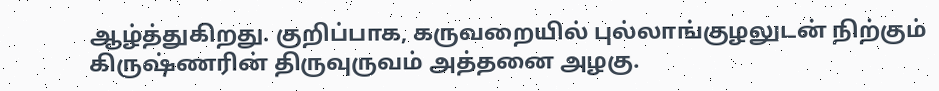ஆழ்த்துகிறது. குறிப்பாக, கருவறையில் புல்லாங்குழலுடன் நிற்கும் கிருஷ்ணரின் திருவுருவம் அத்தனை அழகு.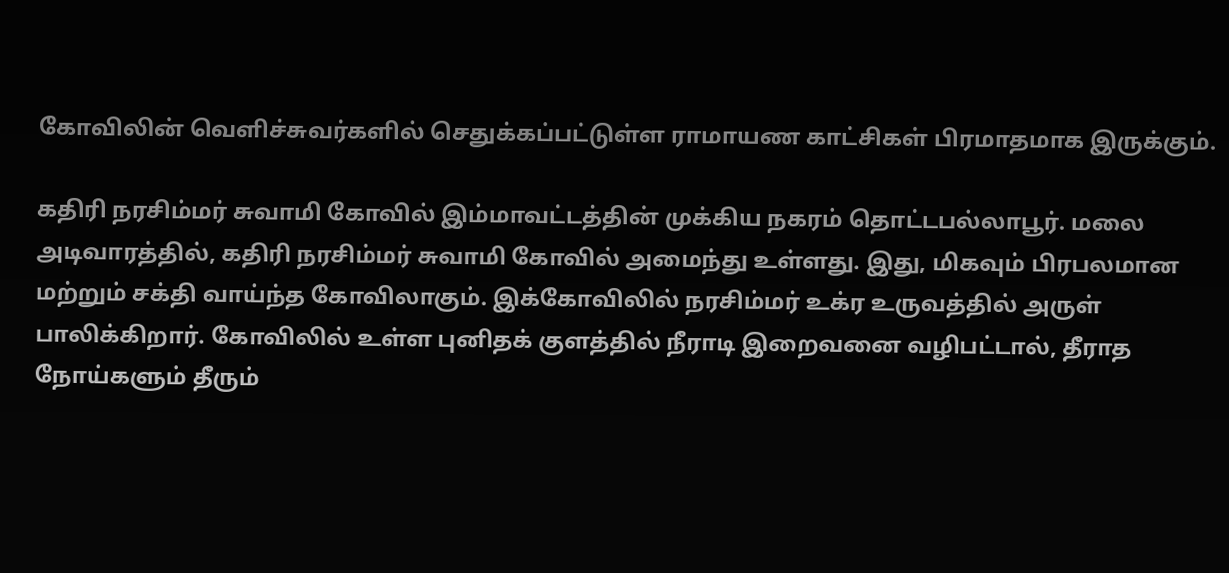கோவிலின் வெளிச்சுவர்களில் செதுக்கப்பட்டுள்ள ராமாயண காட்சிகள் பிரமாதமாக இருக்கும்.

கதிரி நரசிம்மர் சுவாமி கோவில் இம்மாவட்டத்தின் முக்கிய நகரம் தொட்டபல்லாபூர். மலை அடிவாரத்தில், கதிரி நரசிம்மர் சுவாமி கோவில் அமைந்து உள்ளது. இது, மிகவும் பிரபலமான மற்றும் சக்தி வாய்ந்த கோவிலாகும். இக்கோவிலில் நரசிம்மர் உக்ர உருவத்தில் அருள் பாலிக்கிறார். கோவிலில் உள்ள புனிதக் குளத்தில் நீராடி இறைவனை வழிபட்டால், தீராத நோய்களும் தீரும்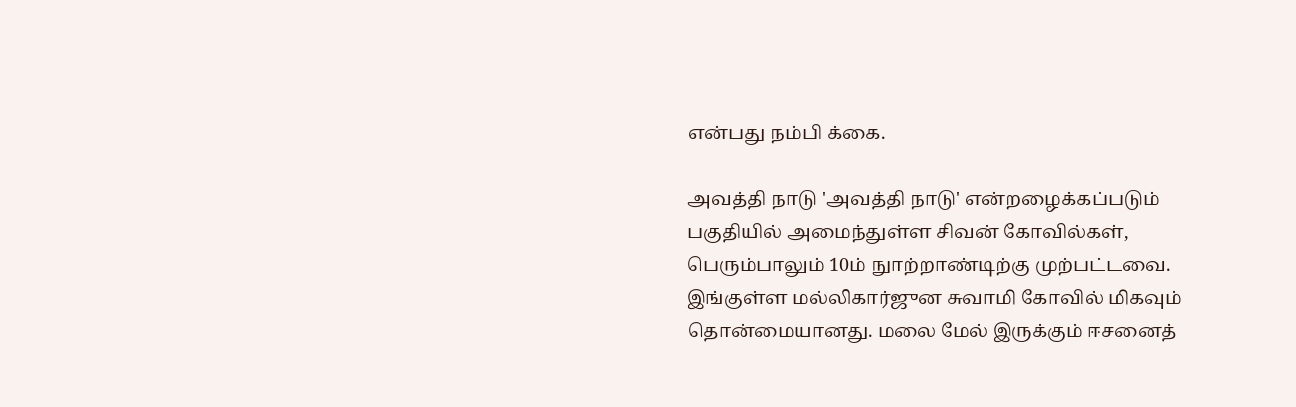என்பது நம்பி க்கை.

அவத்தி நாடு 'அவத்தி நாடு' என்றழைக்கப்படும் பகுதியில் அமைந்துள்ள சிவன் கோவில்கள், பெரும்பாலும் 10ம் நுாற்றாண்டிற்கு முற்பட்டவை. இங்குள்ள மல்லிகார்ஜுன சுவாமி கோவில் மிகவும் தொன்மையானது. மலை மேல் இருக்கும் ஈசனைத்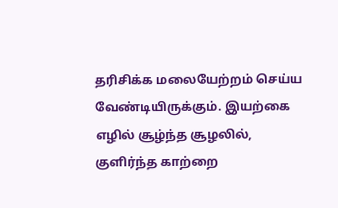தரிசிக்க மலையேற்றம் செய்ய வேண்டியிருக்கும். இயற்கை எழில் சூழ்ந்த சூழலில், குளிர்ந்த காற்றை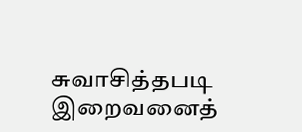சுவாசித்தபடி இறைவனைத்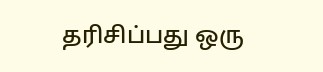தரிசிப்பது ஒரு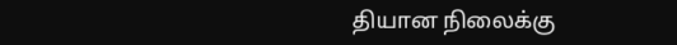தியான நிலைக்கு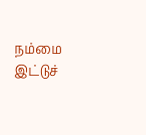நம்மை இட்டுச்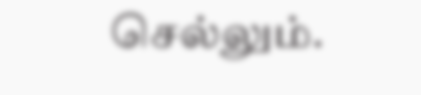செல்லும்.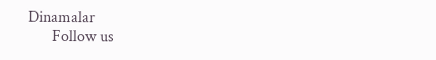Dinamalar
      Follow us